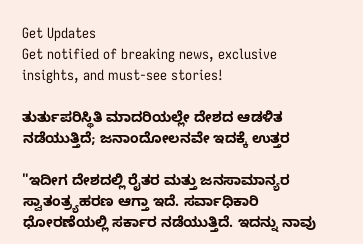Get Updates
Get notified of breaking news, exclusive insights, and must-see stories!

ತುರ್ತುಪರಿಸ್ಥಿತಿ ಮಾದರಿಯಲ್ಲೇ ದೇಶದ ಆಡಳಿತ ನಡೆಯುತ್ತಿದೆ; ಜನಾಂದೋಲನವೇ ಇದಕ್ಕೆ ಉತ್ತರ

"ಇದೀಗ ದೇಶದಲ್ಲಿ ರೈತರ ಮತ್ತು ಜನಸಾಮಾನ್ಯರ ಸ್ವಾತಂತ್ರ್ಯಹರಣ ಆಗ್ತಾ ಇದೆ. ಸರ್ವಾಧಿಕಾರಿ ಧೋರಣೆಯಲ್ಲಿ ಸರ್ಕಾರ ನಡೆಯುತ್ತಿದೆ. ಇದನ್ನು ನಾವು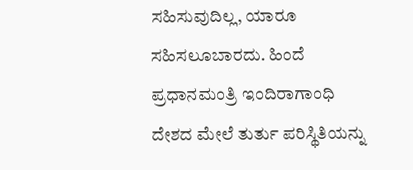ಸಹಿಸುವುದಿಲ್ಲ, ಯಾರೂ ಸಹಿಸಲೂಬಾರದು. ಹಿಂದೆ ಪ್ರಧಾನಮಂತ್ರಿ ಇಂದಿರಾಗಾಂಧಿ ದೇಶದ ಮೇಲೆ ತುರ್ತು ಪರಿಸ್ಥಿತಿಯನ್ನು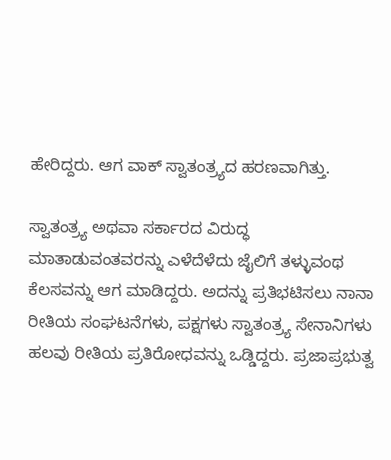ಹೇರಿದ್ದರು. ಆಗ ವಾಕ್ ಸ್ವಾತಂತ್ರ್ಯದ ಹರಣವಾಗಿತ್ತು.

ಸ್ವಾತಂತ್ರ್ಯ ಅಥವಾ ಸರ್ಕಾರದ ವಿರುದ್ಧ ಮಾತಾಡುವಂತವರನ್ನು ಎಳೆದೆಳೆದು ಜೈಲಿಗೆ ತಳ್ಳುವಂಥ ಕೆಲಸವನ್ನು ಆಗ ಮಾಡಿದ್ದರು. ಅದನ್ನು ಪ್ರತಿಭಟಿಸಲು ನಾನಾ ರೀತಿಯ ಸಂಘಟನೆಗಳು, ಪಕ್ಷಗಳು ಸ್ವಾತಂತ್ರ್ಯ ಸೇನಾನಿಗಳು ಹಲವು ರೀತಿಯ ಪ್ರತಿರೋಧವನ್ನು ಒಡ್ಡಿದ್ದರು. ಪ್ರಜಾಪ್ರಭುತ್ವ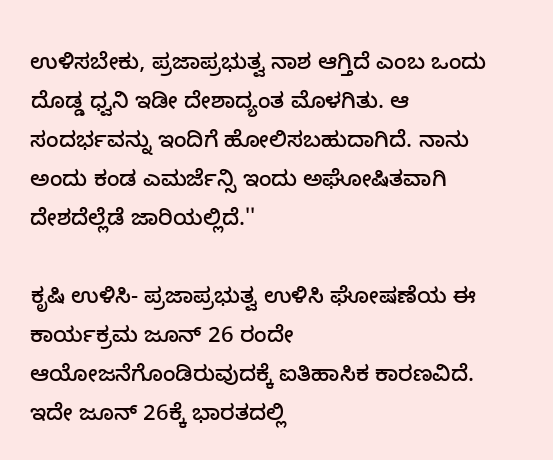ಉಳಿಸಬೇಕು, ಪ್ರಜಾಪ್ರಭುತ್ವ ನಾಶ ಆಗ್ತಿದೆ ಎಂಬ ಒಂದು ದೊಡ್ಡ ಧ್ವನಿ ಇಡೀ ದೇಶಾದ್ಯಂತ ಮೊಳಗಿತು. ಆ ಸಂದರ್ಭವನ್ನು ಇಂದಿಗೆ ಹೋಲಿಸಬಹುದಾಗಿದೆ. ನಾನು ಅಂದು ಕಂಡ ಎಮರ್ಜೆನ್ಸಿ ಇಂದು ಅಘೋಷಿತವಾಗಿ ದೇಶದೆಲ್ಲೆಡೆ ಜಾರಿಯಲ್ಲಿದೆ.''

ಕೃಷಿ ಉಳಿಸಿ- ಪ್ರಜಾಪ್ರಭುತ್ವ ಉಳಿಸಿ ಘೋಷಣೆಯ ಈ ಕಾರ್ಯಕ್ರಮ ಜೂನ್ 26 ರಂದೇ ಆಯೋಜನೆಗೊಂಡಿರುವುದಕ್ಕೆ ಐತಿಹಾಸಿಕ ಕಾರಣವಿದೆ. ಇದೇ ಜೂನ್ 26ಕ್ಕೆ ಭಾರತದಲ್ಲಿ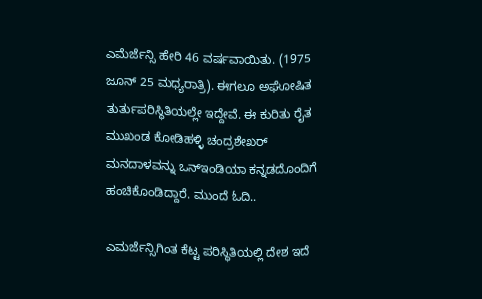ಎಮೆರ್ಜೆನ್ಸಿ ಹೇರಿ 46 ವರ್ಷವಾಯಿತು. (1975 ಜೂನ್ 25 ಮಧ್ಯರಾತ್ರಿ). ಈಗಲೂ ಅಘೋಷಿತ ತುರ್ತುಪರಿಸ್ಥಿತಿಯಲ್ಲೇ ಇದ್ದೇವೆ. ಈ ಕುರಿತು ರೈತ ಮುಖಂಡ ಕೋಡಿಹಳ್ಳಿ ಚಂದ್ರಶೇಖರ್ ಮನದಾಳವನ್ನು ಒನ್ಇಂಡಿಯಾ ಕನ್ನಡದೊಂದಿಗೆ ಹಂಚಿಕೊಂಡಿದ್ದಾರೆ. ಮುಂದೆ ಓದಿ..

ಎಮರ್ಜೆನ್ಸಿಗಿಂತ ಕೆಟ್ಟ ಪರಿಸ್ಥಿತಿಯಲ್ಲಿ ದೇಶ ಇದೆ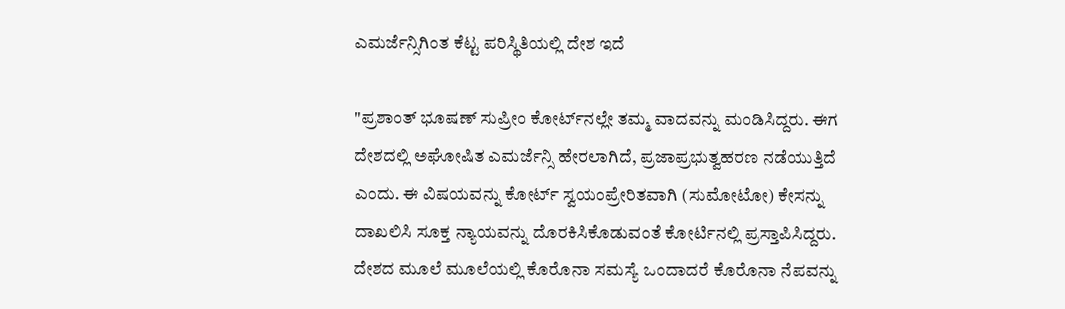ಎಮರ್ಜೆನ್ಸಿಗಿಂತ ಕೆಟ್ಟ ಪರಿಸ್ಥಿತಿಯಲ್ಲಿ ದೇಶ ಇದೆ

"ಪ್ರಶಾಂತ್ ಭೂಷಣ್ ಸುಪ್ರೀಂ ಕೋರ್ಟ್‌ನಲ್ಲೇ ತಮ್ಮ ವಾದವನ್ನು ಮಂಡಿಸಿದ್ದರು. ಈಗ ದೇಶದಲ್ಲಿ ಅಘೋಷಿತ ಎಮರ್ಜೆನ್ಸಿ ಹೇರಲಾಗಿದೆ, ಪ್ರಜಾಪ್ರಭುತ್ವಹರಣ ನಡೆಯುತ್ತಿದೆ ಎಂದು. ಈ ವಿಷಯವನ್ನು ಕೋರ್ಟ್‌ ಸ್ವಯಂಪ್ರೇರಿತವಾಗಿ (ಸುಮೋಟೋ) ಕೇಸನ್ನು ದಾಖಲಿಸಿ ಸೂಕ್ತ ನ್ಯಾಯವನ್ನು ದೊರಕಿಸಿಕೊಡುವಂತೆ ಕೋರ್ಟಿನಲ್ಲಿ ಪ್ರಸ್ತಾಪಿಸಿದ್ದರು. ದೇಶದ ಮೂಲೆ ಮೂಲೆಯಲ್ಲಿ ಕೊರೊನಾ ಸಮಸ್ಯೆ ಒಂದಾದರೆ ಕೊರೊನಾ ನೆಪವನ್ನು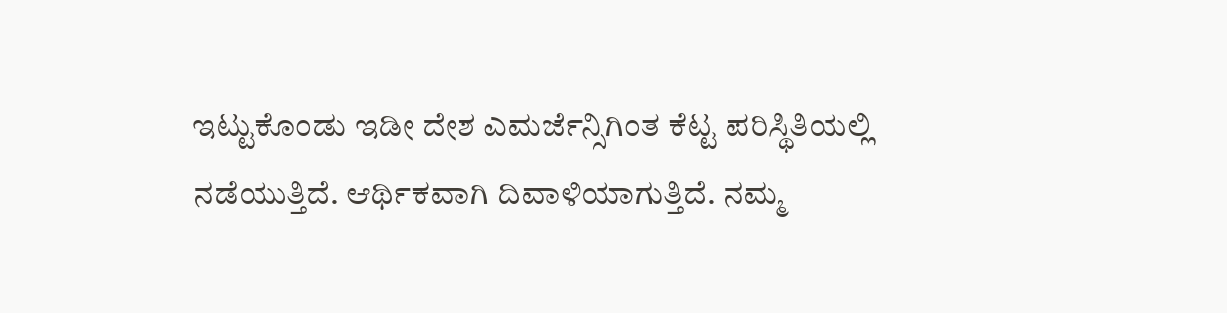ಇಟ್ಟುಕೊಂಡು ಇಡೀ ದೇಶ ಎಮರ್ಜೆನ್ಸಿಗಿಂತ ಕೆಟ್ಟ ಪರಿಸ್ಥಿತಿಯಲ್ಲಿ ನಡೆಯುತ್ತಿದೆ. ಆರ್ಥಿಕವಾಗಿ ದಿವಾಳಿಯಾಗುತ್ತಿದೆ. ನಮ್ಮ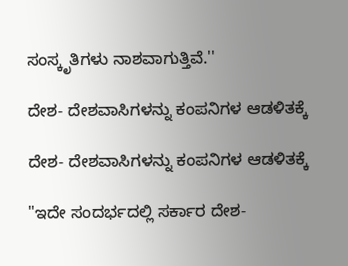ಸಂಸ್ಕೃತಿಗಳು ನಾಶವಾಗುತ್ತಿವೆ.''

ದೇಶ- ದೇಶವಾಸಿಗಳನ್ನು ಕಂಪನಿಗಳ ಆಡಳಿತಕ್ಕೆ

ದೇಶ- ದೇಶವಾಸಿಗಳನ್ನು ಕಂಪನಿಗಳ ಆಡಳಿತಕ್ಕೆ

"ಇದೇ ಸಂದರ್ಭದಲ್ಲಿ ಸರ್ಕಾರ ದೇಶ-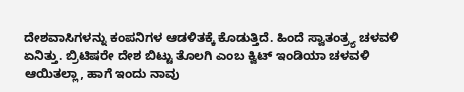ದೇಶವಾಸಿಗಳನ್ನು ಕಂಪನಿಗಳ ಆಡಳಿತಕ್ಕೆ ಕೊಡುತ್ತಿದೆ. ಹಿಂದೆ ಸ್ವಾತಂತ್ರ್ಯ ಚಳವಳಿ ಏನಿತ್ತು. ಬ್ರಿಟಿಷರೇ ದೇಶ ಬಿಟ್ಟು ತೊಲಗಿ ಎಂಬ ಕ್ವಿಟ್ ಇಂಡಿಯಾ ಚಳವಳಿ ಆಯಿತಲ್ಲಾ, ಹಾಗೆ ಇಂದು ನಾವು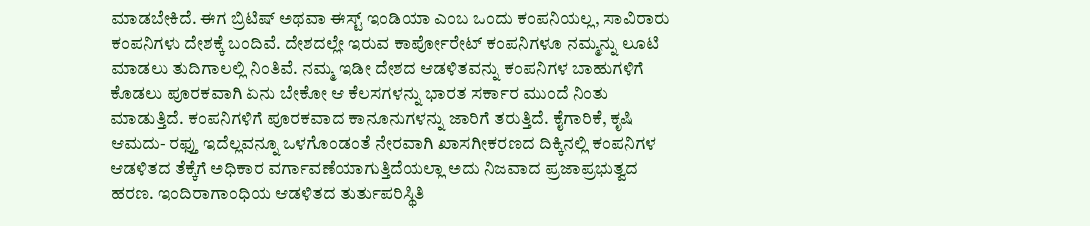ಮಾಡಬೇಕಿದೆ. ಈಗ ಬ್ರಿಟಿಷ್ ಅಥವಾ ಈಸ್ಟ್ ಇಂಡಿಯಾ ಎಂಬ ಒಂದು ಕಂಪನಿಯಲ್ಲ, ಸಾವಿರಾರು ಕಂಪನಿಗಳು ದೇಶಕ್ಕೆ ಬಂದಿವೆ. ದೇಶದಲ್ಲೇ ಇರುವ ಕಾರ್ಪೋರೇಟ್ ಕಂಪನಿಗಳೂ ನಮ್ಮನ್ನು ಲೂಟಿ ಮಾಡಲು ತುದಿಗಾಲಲ್ಲಿ ನಿಂತಿವೆ. ನಮ್ಮ ಇಡೀ ದೇಶದ ಆಡಳಿತವನ್ನು ಕಂಪನಿಗಳ ಬಾಹುಗಳಿಗೆ ಕೊಡಲು ಪೂರಕವಾಗಿ ಏನು ಬೇಕೋ ಆ ಕೆಲಸಗಳನ್ನು ಭಾರತ ಸರ್ಕಾರ ಮುಂದೆ ನಿಂತು ಮಾಡುತ್ತಿದೆ. ಕಂಪನಿಗಳಿಗೆ ಪೂರಕವಾದ ಕಾನೂನುಗಳನ್ನು ಜಾರಿಗೆ ತರುತ್ತಿದೆ. ಕೈಗಾರಿಕೆ, ಕೃಷಿ ಆಮದು- ರಫ್ತು ಇದೆಲ್ಲವನ್ನೂ ಒಳಗೊಂಡಂತೆ ನೇರವಾಗಿ ಖಾಸಗೀಕರಣದ ದಿಕ್ಕಿನಲ್ಲಿ ಕಂಪನಿಗಳ ಆಡಳಿತದ ತೆಕ್ಕೆಗೆ ಅಧಿಕಾರ ವರ್ಗಾವಣೆಯಾಗುತ್ತಿದೆಯಲ್ಲಾ ಅದು ನಿಜವಾದ ಪ್ರಜಾಪ್ರಭುತ್ವದ ಹರಣ. ಇಂದಿರಾಗಾಂಧಿಯ ಆಡಳಿತದ ತುರ್ತುಪರಿಸ್ಥಿತಿ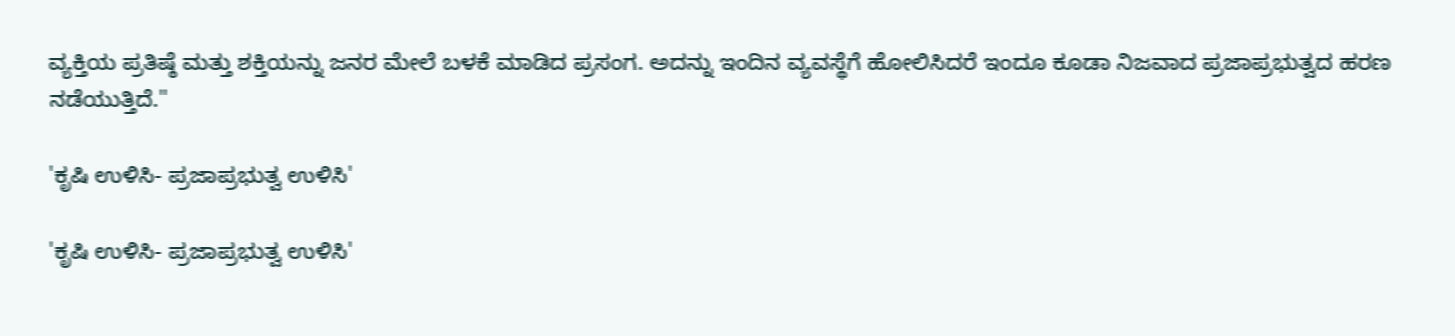ವ್ಯಕ್ತಿಯ ಪ್ರತಿಷ್ಠೆ ಮತ್ತು ಶಕ್ತಿಯನ್ನು ಜನರ ಮೇಲೆ ಬಳಕೆ ಮಾಡಿದ ಪ್ರಸಂಗ. ಅದನ್ನು ಇಂದಿನ ವ್ಯವಸ್ಥೆಗೆ ಹೋಲಿಸಿದರೆ ಇಂದೂ ಕೂಡಾ ನಿಜವಾದ ಪ್ರಜಾಪ್ರಭುತ್ವದ ಹರಣ ನಡೆಯುತ್ತಿದೆ."

'ಕೃಷಿ ಉಳಿಸಿ- ಪ್ರಜಾಪ್ರಭುತ್ವ ಉಳಿಸಿ'

'ಕೃಷಿ ಉಳಿಸಿ- ಪ್ರಜಾಪ್ರಭುತ್ವ ಉಳಿಸಿ'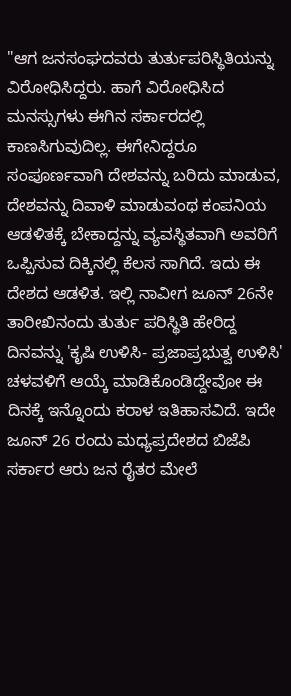"ಆಗ ಜನಸಂಘದವರು ತುರ್ತುಪರಿಸ್ಥಿತಿಯನ್ನು ವಿರೋಧಿಸಿದ್ದರು. ಹಾಗೆ ವಿರೋಧಿಸಿದ ಮನಸ್ಸುಗಳು ಈಗಿನ ಸರ್ಕಾರದಲ್ಲಿ ಕಾಣಸಿಗುವುದಿಲ್ಲ. ಈಗೇನಿದ್ದರೂ ಸಂಪೂರ್ಣವಾಗಿ ದೇಶವನ್ನು ಬರಿದು ಮಾಡುವ, ದೇಶವನ್ನು ದಿವಾಳಿ ಮಾಡುವಂಥ ಕಂಪನಿಯ ಆಡಳಿತಕ್ಕೆ ಬೇಕಾದ್ದನ್ನು ವ್ಯವಸ್ಥಿತವಾಗಿ ಅವರಿಗೆ ಒಪ್ಪಿಸುವ ದಿಕ್ಕಿನಲ್ಲಿ ಕೆಲಸ ಸಾಗಿದೆ. ಇದು ಈ ದೇಶದ ಆಡಳಿತ. ಇಲ್ಲಿ ನಾವೀಗ ಜೂನ್ 26ನೇ ತಾರೀಖಿನಂದು ತುರ್ತು ಪರಿಸ್ಥಿತಿ ಹೇರಿದ್ದ ದಿನವನ್ನು 'ಕೃಷಿ ಉಳಿಸಿ- ಪ್ರಜಾಪ್ರಭುತ್ವ ಉಳಿಸಿ' ಚಳವಳಿಗೆ ಆಯ್ಕೆ ಮಾಡಿಕೊಂಡಿದ್ದೇವೋ ಈ ದಿನಕ್ಕೆ ಇನ್ನೊಂದು ಕರಾಳ ಇತಿಹಾಸವಿದೆ. ಇದೇ ಜೂನ್ 26 ರಂದು ಮಧ್ಯಪ್ರದೇಶದ ಬಿಜೆಪಿ ಸರ್ಕಾರ ಆರು ಜನ ರೈತರ ಮೇಲೆ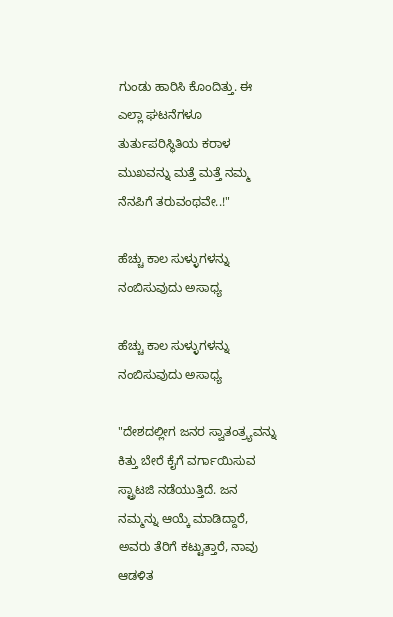ಗುಂಡು ಹಾರಿಸಿ ಕೊಂದಿತ್ತು. ಈ ಎಲ್ಲಾ ಘಟನೆಗಳೂ ತುರ್ತುಪರಿಸ್ಥಿತಿಯ ಕರಾಳ ಮುಖವನ್ನು ಮತ್ತೆ ಮತ್ತೆ ನಮ್ಮ ನೆನಪಿಗೆ ತರುವಂಥವೇ..!"

ಹೆಚ್ಚು ಕಾಲ ಸುಳ್ಳುಗಳನ್ನು ನಂಬಿಸುವುದು ಅಸಾಧ್ಯ

ಹೆಚ್ಚು ಕಾಲ ಸುಳ್ಳುಗಳನ್ನು ನಂಬಿಸುವುದು ಅಸಾಧ್ಯ

"ದೇಶದಲ್ಲೀಗ ಜನರ ಸ್ವಾತಂತ್ರ್ಯವನ್ನು ಕಿತ್ತು ಬೇರೆ ಕೈಗೆ ವರ್ಗಾಯಿಸುವ ಸ್ಟ್ರಾಟಜಿ ನಡೆಯುತ್ತಿದೆ. ಜನ ನಮ್ಮನ್ನು ಆಯ್ಕೆ ಮಾಡಿದ್ದಾರೆ, ಅವರು ತೆರಿಗೆ ಕಟ್ಟುತ್ತಾರೆ, ನಾವು ಆಡಳಿತ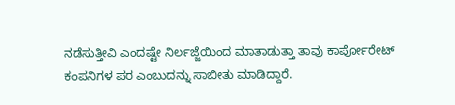ನಡೆಸುತ್ತೀವಿ ಎಂದಷ್ಟೇ ನಿರ್ಲಜ್ಜೆಯಿಂದ ಮಾತಾಡುತ್ತಾ ತಾವು ಕಾರ್ಪೋರೇಟ್ ಕಂಪನಿಗಳ ಪರ ಎಂಬುದನ್ನು ಸಾಬೀತು ಮಾಡಿದ್ದಾರೆ.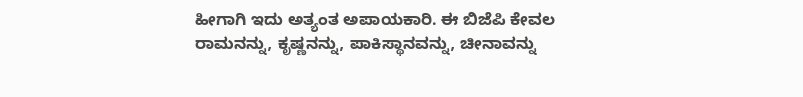ಹೀಗಾಗಿ ಇದು ಅತ್ಯಂತ ಅಪಾಯಕಾರಿ. ಈ ಬಿಜೆಪಿ ಕೇವಲ ರಾಮನನ್ನು, ಕೃಷ್ಣನನ್ನು, ಪಾಕಿಸ್ಥಾನವನ್ನು, ಚೀನಾವನ್ನು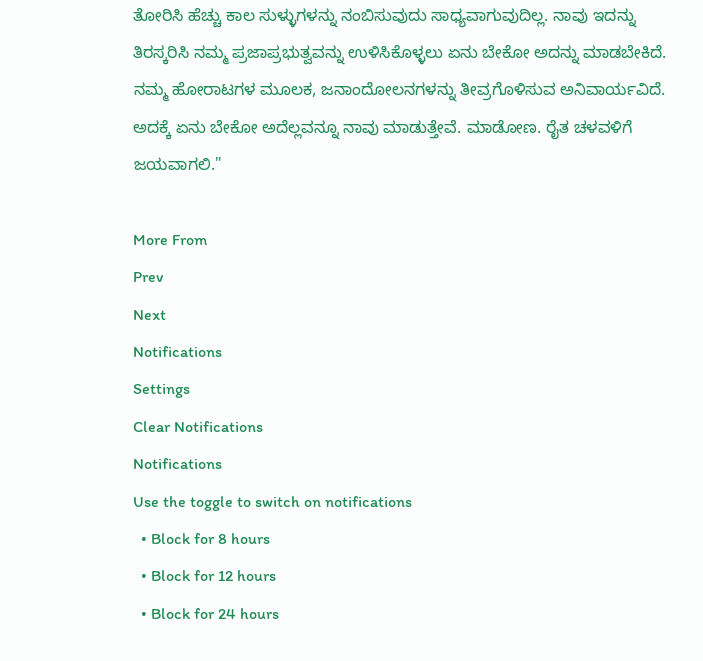ತೋರಿಸಿ ಹೆಚ್ಚು ಕಾಲ ಸುಳ್ಳುಗಳನ್ನು ನಂಬಿಸುವುದು ಸಾಧ್ಯವಾಗುವುದಿಲ್ಲ. ನಾವು ಇದನ್ನು ತಿರಸ್ಕರಿಸಿ ನಮ್ಮ ಪ್ರಜಾಪ್ರಭುತ್ವವನ್ನು ಉಳಿಸಿಕೊಳ್ಳಲು ಏನು ಬೇಕೋ ಅದನ್ನು ಮಾಡಬೇಕಿದೆ. ನಮ್ಮ ಹೋರಾಟಗಳ ಮೂಲಕ, ಜನಾಂದೋಲನಗಳನ್ನು ತೀವ್ರಗೊಳಿಸುವ ಅನಿವಾರ್ಯವಿದೆ. ಅದಕ್ಕೆ ಏನು ಬೇಕೋ ಅದೆಲ್ಲವನ್ನೂ ನಾವು ಮಾಡುತ್ತೇವೆ. ಮಾಡೋಣ. ರೈತ ಚಳವಳಿಗೆ ಜಯವಾಗಲಿ."

More From
Prev
Next
Notifications
Settings
Clear Notifications
Notifications
Use the toggle to switch on notifications
  • Block for 8 hours
  • Block for 12 hours
  • Block for 24 hours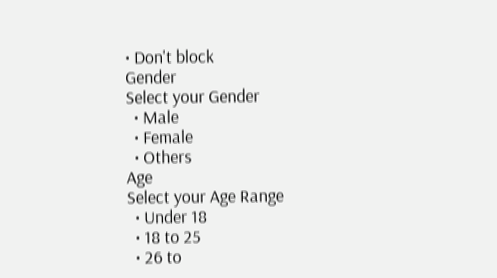• Don't block
Gender
Select your Gender
  • Male
  • Female
  • Others
Age
Select your Age Range
  • Under 18
  • 18 to 25
  • 26 to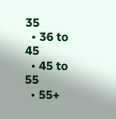35
  • 36 to 45
  • 45 to 55
  • 55+